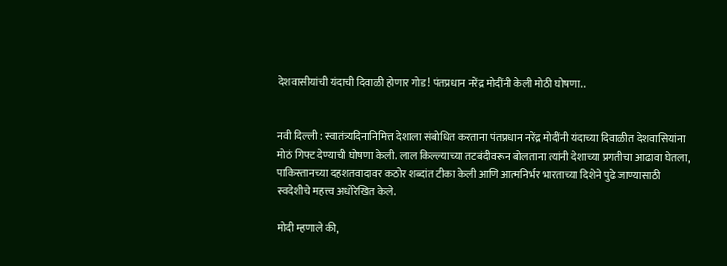देशवासीयांची यंदाची दिवाळी होणार गोड! पंतप्रधान नरेंद्र मोदींनी केली मोठी घोषणा..


नवी दिल्ली : स्वातंत्र्यदिनानिमित्त देशाला संबोधित करताना पंतप्रधान नरेंद्र मोदींनी यंदाच्या दिवाळीत देशवासियांना मोठं गिफ्ट देण्याची घोषणा केली. लाल किल्ल्याच्या तटबंदीवरून बोलताना त्यांनी देशाच्या प्रगतीचा आढावा घेतला, पाकिस्तानच्या दहशतवादावर कठोर शब्दांत टीका केली आणि आत्मनिर्भर भारताच्या दिशेने पुढे जाण्यासाठी स्वदेशीचे महत्त्व अधोरेखित केले.

मोदी म्हणाले की,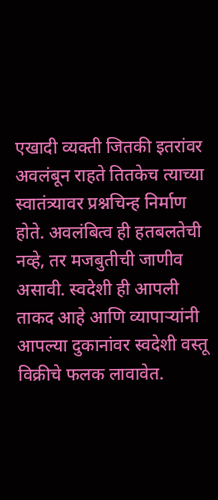एखादी व्यक्ती जितकी इतरांवर अवलंबून राहते तितकेच त्याच्या स्वातंत्र्यावर प्रश्नचिन्ह निर्माण होते. अवलंबित्व ही हतबलतेची नव्हे, तर मजबुतीची जाणीव असावी. स्वदेशी ही आपली ताकद आहे आणि व्यापाऱ्यांनी आपल्या दुकानांवर स्वदेशी वस्तू विक्रीचे फलक लावावेत.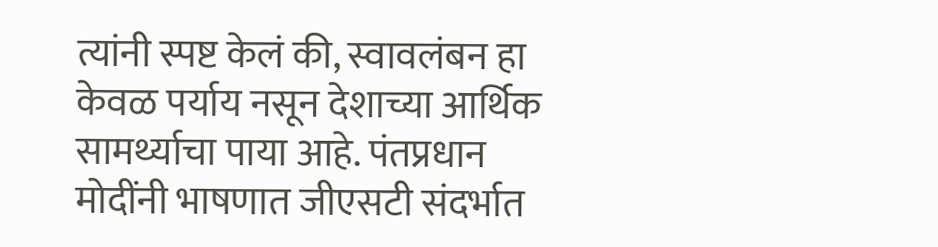त्यांनी स्पष्ट केलं की, स्वावलंबन हा केवळ पर्याय नसून देशाच्या आर्थिक सामर्थ्याचा पाया आहे. पंतप्रधान मोदींनी भाषणात जीएसटी संदर्भात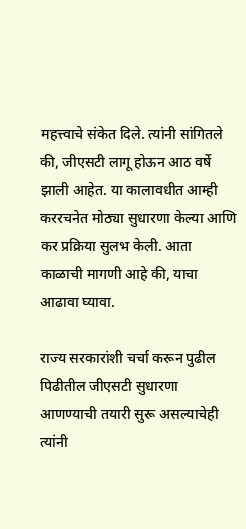महत्त्वाचे संकेत दिले. त्यांनी सांगितले की, जीएसटी लागू होऊन आठ वर्षे झाली आहेत. या कालावधीत आम्ही कररचनेत मोठ्या सुधारणा केल्या आणि कर प्रक्रिया सुलभ केली. आता काळाची मागणी आहे की, याचा आढावा घ्यावा.

राज्य सरकारांशी चर्चा करून पुढील पिढीतील जीएसटी सुधारणा आणण्याची तयारी सुरू असल्याचेही त्यांनी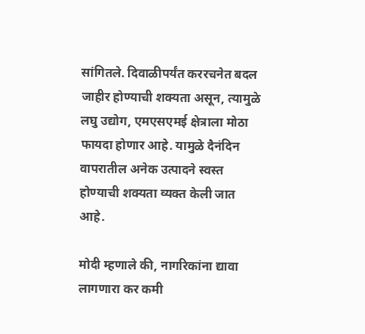सांगितले. दिवाळीपर्यंत कररचनेत बदल जाहीर होण्याची शक्यता असून, त्यामुळे लघु उद्योग, एमएसएमई क्षेत्राला मोठा फायदा होणार आहे. यामुळे दैनंदिन वापरातील अनेक उत्पादने स्वस्त होण्याची शक्यता व्यक्त केली जात आहे.

मोदी म्हणाले की, नागरिकांना द्यावा लागणारा कर कमी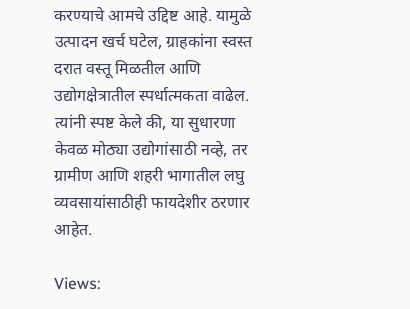करण्याचे आमचे उद्दिष्ट आहे. यामुळे उत्पादन खर्च घटेल, ग्राहकांना स्वस्त दरात वस्तू मिळतील आणि उद्योगक्षेत्रातील स्पर्धात्मकता वाढेल. त्यांनी स्पष्ट केले की, या सुधारणा केवळ मोठ्या उद्योगांसाठी नव्हे, तर ग्रामीण आणि शहरी भागातील लघु व्यवसायांसाठीही फायदेशीर ठरणार आहेत.

Views: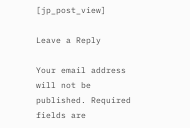[jp_post_view]

Leave a Reply

Your email address will not be published. Required fields are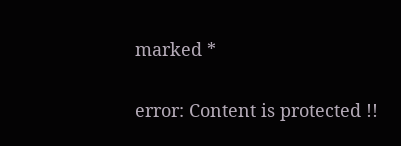marked *

error: Content is protected !!